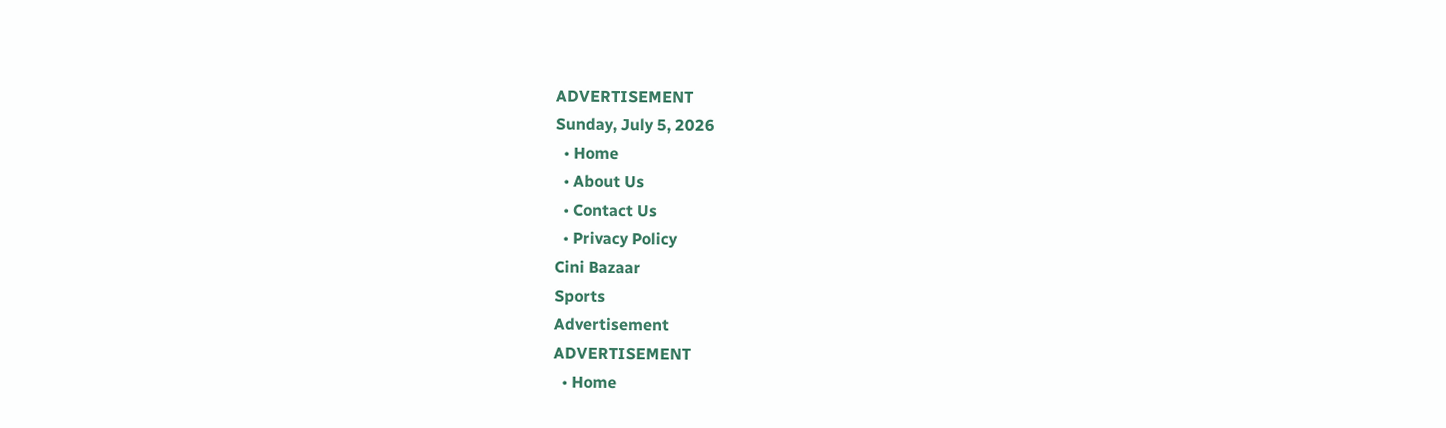ADVERTISEMENT
Sunday, July 5, 2026
  • Home
  • About Us
  • Contact Us
  • Privacy Policy
Cini Bazaar
Sports
Advertisement
ADVERTISEMENT
  • Home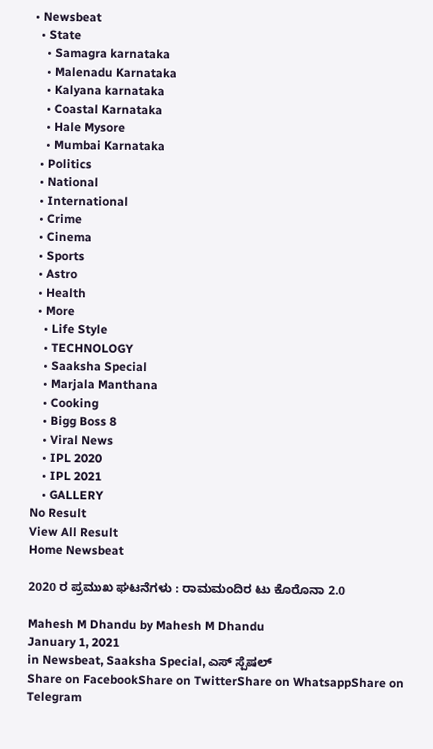• Newsbeat
  • State
    • Samagra karnataka
    • Malenadu Karnataka
    • Kalyana karnataka
    • Coastal Karnataka
    • Hale Mysore
    • Mumbai Karnataka
  • Politics
  • National
  • International
  • Crime
  • Cinema
  • Sports
  • Astro
  • Health
  • More
    • Life Style
    • TECHNOLOGY
    • Saaksha Special
    • Marjala Manthana
    • Cooking
    • Bigg Boss 8
    • Viral News
    • IPL 2020
    • IPL 2021
    • GALLERY
No Result
View All Result
Home Newsbeat

2020 ರ ಪ್ರಮುಖ ಘಟನೆಗಳು : ರಾಮಮಂದಿರ ಟು ಕೊರೊನಾ 2.0

Mahesh M Dhandu by Mahesh M Dhandu
January 1, 2021
in Newsbeat, Saaksha Special, ಎಸ್ ಸ್ಪೆಷಲ್
Share on FacebookShare on TwitterShare on WhatsappShare on Telegram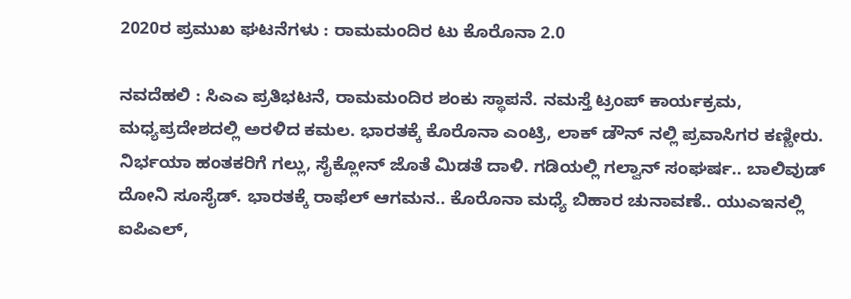2020ರ ಪ್ರಮುಖ ಘಟನೆಗಳು : ರಾಮಮಂದಿರ ಟು ಕೊರೊನಾ 2.0

ನವದೆಹಲಿ : ಸಿಎಎ ಪ್ರತಿಭಟನೆ, ರಾಮಮಂದಿರ ಶಂಕು ಸ್ಥಾಪನೆ. ನಮಸ್ತೆ ಟ್ರಂಪ್ ಕಾರ್ಯಕ್ರಮ, ಮಧ್ಯಪ್ರದೇಶದಲ್ಲಿ ಅರಳಿದ ಕಮಲ. ಭಾರತಕ್ಕೆ ಕೊರೊನಾ ಎಂಟ್ರಿ, ಲಾಕ್ ಡೌನ್ ನಲ್ಲಿ ಪ್ರವಾಸಿಗರ ಕಣ್ಣೀರು. ನಿರ್ಭಯಾ ಹಂತಕರಿಗೆ ಗಲ್ಲು, ಸೈಕ್ಲೋನ್ ಜೊತೆ ಮಿಡತೆ ದಾಳಿ. ಗಡಿಯಲ್ಲಿ ಗಲ್ವಾನ್ ಸಂಘರ್ಷ.. ಬಾಲಿವುಡ್ ದೋನಿ ಸೂಸೈಡ್. ಭಾರತಕ್ಕೆ ರಾಫೆಲ್ ಆಗಮನ.. ಕೊರೊನಾ ಮಧ್ಯೆ ಬಿಹಾರ ಚುನಾವಣೆ.. ಯುಎಇನಲ್ಲಿ ಐಪಿಎಲ್,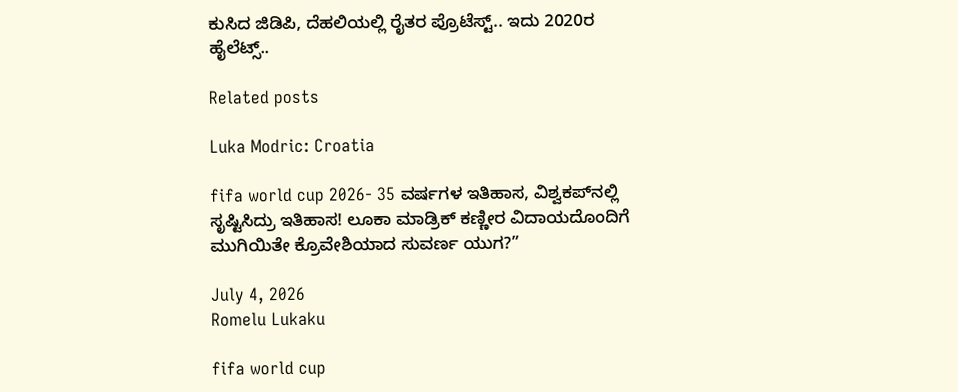ಕುಸಿದ ಜಿಡಿಪಿ, ದೆಹಲಿಯಲ್ಲಿ ರೈತರ ಪ್ರೊಟೆಸ್ಟ್.. ಇದು 2020ರ ಹೈಲೆಟ್ಸ್..

Related posts

Luka Modric: Croatia

fifa world cup 2026- 35 ವರ್ಷಗಳ ಇತಿಹಾಸ, ವಿಶ್ವಕಪ್‌ನಲ್ಲಿ ಸೃಷ್ಟಿಸಿದ್ರು ಇತಿಹಾಸ! ಲೂಕಾ ಮಾಡ್ರಿಕ್ ಕಣ್ಣೀರ ವಿದಾಯದೊಂದಿಗೆ ಮುಗಿಯಿತೇ ಕ್ರೊವೇಶಿಯಾದ ಸುವರ್ಣ ಯುಗ?”

July 4, 2026
Romelu Lukaku

fifa world cup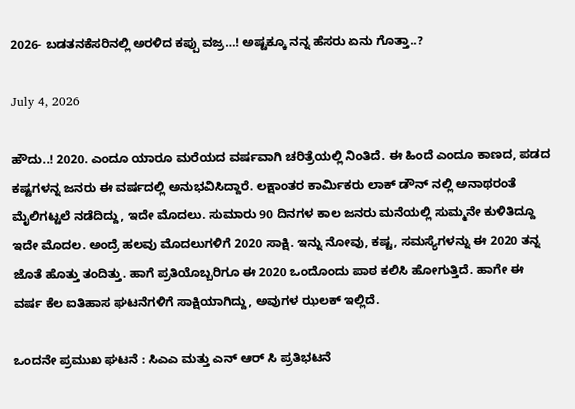2026- ಬಡತನಕೆಸರಿನಲ್ಲಿ ಅರಳಿದ ಕಪ್ಪು ವಜ್ರ…! ಅಷ್ಟಕ್ಕೂ ನನ್ನ ಹೆಸರು ಏನು ಗೊತ್ತಾ..?

July 4, 2026

ಹೌದು..! 2020. ಎಂದೂ ಯಾರೂ ಮರೆಯದ ವರ್ಷವಾಗಿ ಚರಿತ್ರೆಯಲ್ಲಿ ನಿಂತಿದೆ. ಈ ಹಿಂದೆ ಎಂದೂ ಕಾಣದ, ಪಡದ ಕಷ್ಟಗಳನ್ನ ಜನರು ಈ ವರ್ಷದಲ್ಲಿ ಅನುಭವಿಸಿದ್ದಾರೆ. ಲಕ್ಷಾಂತರ ಕಾರ್ಮಿಕರು ಲಾಕ್ ಡೌನ್ ನಲ್ಲಿ ಅನಾಥರಂತೆ ಮೈಲಿಗಟ್ಟಲೆ ನಡೆದಿದ್ದು, ಇದೇ ಮೊದಲು. ಸುಮಾರು 90 ದಿನಗಳ ಕಾಲ ಜನರು ಮನೆಯಲ್ಲಿ ಸುಮ್ಮನೇ ಕುಳಿತಿದ್ದೂ ಇದೇ ಮೊದಲ. ಅಂದ್ರೆ ಹಲವು ಮೊದಲುಗಳಿಗೆ 2020 ಸಾಕ್ಷಿ. ಇನ್ನು ನೋವು, ಕಷ್ಟ, ಸಮಸ್ಯೆಗಳನ್ನು ಈ 2020 ತನ್ನ ಜೊತೆ ಹೊತ್ತು ತಂದಿತ್ತು. ಹಾಗೆ ಪ್ರತಿಯೊಬ್ಬರಿಗೂ ಈ 2020 ಒಂದೊಂದು ಪಾಠ ಕಲಿಸಿ ಹೋಗುತ್ತಿದೆ. ಹಾಗೇ ಈ ವರ್ಷ ಕೆಲ ಐತಿಹಾಸ ಘಟನೆಗಳಿಗೆ ಸಾಕ್ಷಿಯಾಗಿದ್ದು, ಅವುಗಳ ಝಲಕ್ ಇಲ್ಲಿದೆ.

ಒಂದನೇ ಪ್ರಮುಖ ಘಟನೆ : ಸಿಎಎ ಮತ್ತು ಎನ್ ಆರ್ ಸಿ ಪ್ರತಿಭಟನೆ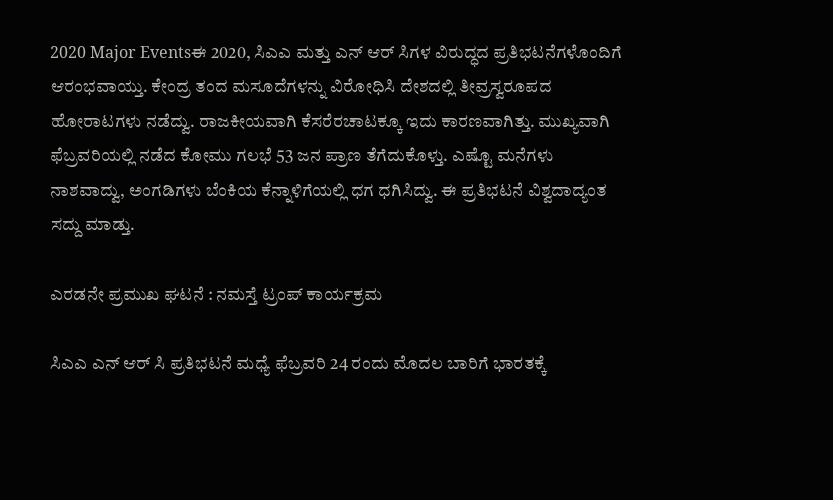2020 Major Eventsಈ 2020, ಸಿಎಎ ಮತ್ತು ಎನ್ ಆರ್ ಸಿಗಳ ವಿರುದ್ಧದ ಪ್ರತಿಭಟನೆಗಳೊಂದಿಗೆ ಆರಂಭವಾಯ್ತು. ಕೇಂದ್ರ ತಂದ ಮಸೂದೆಗಳನ್ನು ವಿರೋಧಿಸಿ ದೇಶದಲ್ಲಿ ತೀವ್ರಸ್ವರೂಪದ ಹೋರಾಟಗಳು ನಡೆದ್ವು. ರಾಜಕೀಯವಾಗಿ ಕೆಸರೆರಚಾಟಕ್ಕೂ ಇದು ಕಾರಣವಾಗಿತ್ತು. ಮುಖ್ಯವಾಗಿ ಫೆಬ್ರವರಿಯಲ್ಲಿ ನಡೆದ ಕೋಮು ಗಲಭೆ 53 ಜನ ಪ್ರಾಣ ತೆಗೆದುಕೊಳ್ತು. ಎಷ್ಟೊ ಮನೆಗಳು ನಾಶವಾದ್ವು, ಅಂಗಡಿಗಳು ಬೆಂಕಿಯ ಕೆನ್ನಾಳಿಗೆಯಲ್ಲಿ ಧಗ ಧಗಿಸಿದ್ವು. ಈ ಪ್ರತಿಭಟನೆ ವಿಶ್ವದಾದ್ಯಂತ ಸದ್ದು ಮಾಡ್ತು.

ಎರಡನೇ ಪ್ರಮುಖ ಘಟನೆ : ನಮಸ್ತೆ ಟ್ರಂಪ್ ಕಾರ್ಯಕ್ರಮ

ಸಿಎಎ ಎನ್ ಆರ್ ಸಿ ಪ್ರತಿಭಟನೆ ಮಧ್ಯೆ ಫೆಬ್ರವರಿ 24 ರಂದು ಮೊದಲ ಬಾರಿಗೆ ಭಾರತಕ್ಕೆ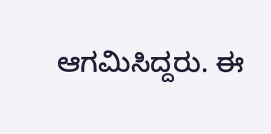ಆಗಮಿಸಿದ್ದರು. ಈ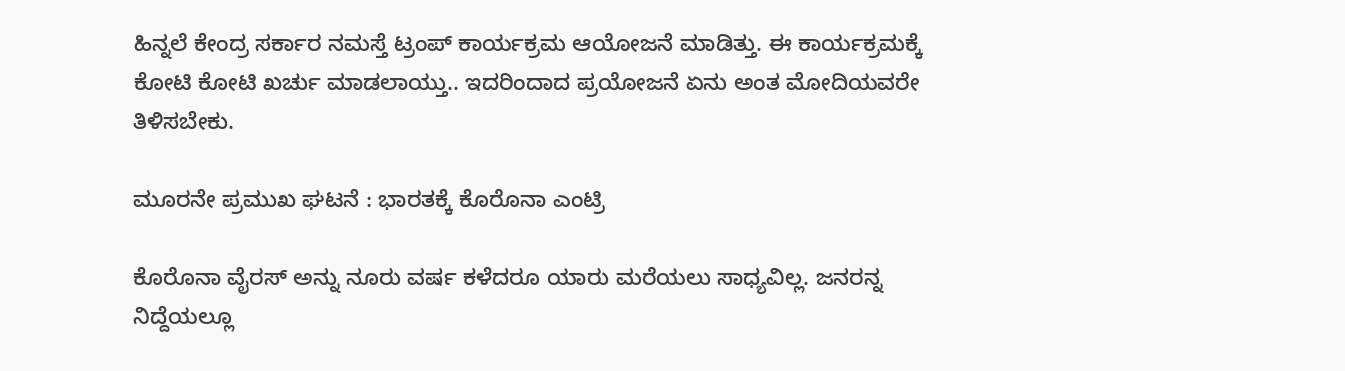ಹಿನ್ನಲೆ ಕೇಂದ್ರ ಸರ್ಕಾರ ನಮಸ್ತೆ ಟ್ರಂಪ್ ಕಾರ್ಯಕ್ರಮ ಆಯೋಜನೆ ಮಾಡಿತ್ತು. ಈ ಕಾರ್ಯಕ್ರಮಕ್ಕೆ ಕೋಟಿ ಕೋಟಿ ಖರ್ಚು ಮಾಡಲಾಯ್ತು.. ಇದರಿಂದಾದ ಪ್ರಯೋಜನೆ ಏನು ಅಂತ ಮೋದಿಯವರೇ ತಿಳಿಸಬೇಕು.

ಮೂರನೇ ಪ್ರಮುಖ ಘಟನೆ : ಭಾರತಕ್ಕೆ ಕೊರೊನಾ ಎಂಟ್ರಿ

ಕೊರೊನಾ ವೈರಸ್ ಅನ್ನು ನೂರು ವರ್ಷ ಕಳೆದರೂ ಯಾರು ಮರೆಯಲು ಸಾಧ್ಯವಿಲ್ಲ. ಜನರನ್ನ ನಿದ್ದೆಯಲ್ಲೂ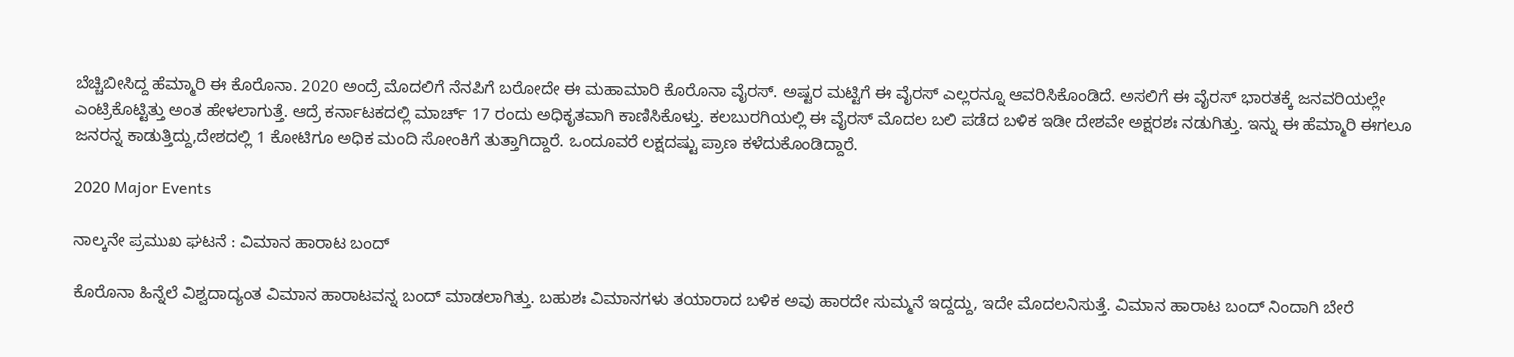ಬೆಚ್ಚಿಬೀಸಿದ್ದ ಹೆಮ್ಮಾರಿ ಈ ಕೊರೊನಾ. 2020 ಅಂದ್ರೆ ಮೊದಲಿಗೆ ನೆನಪಿಗೆ ಬರೋದೇ ಈ ಮಹಾಮಾರಿ ಕೊರೊನಾ ವೈರಸ್. ಅಷ್ಟರ ಮಟ್ಟಿಗೆ ಈ ವೈರಸ್ ಎಲ್ಲರನ್ನೂ ಆವರಿಸಿಕೊಂಡಿದೆ. ಅಸಲಿಗೆ ಈ ವೈರಸ್ ಭಾರತಕ್ಕೆ ಜನವರಿಯಲ್ಲೇ ಎಂಟ್ರಿಕೊಟ್ಟಿತ್ತು ಅಂತ ಹೇಳಲಾಗುತ್ತೆ. ಆದ್ರೆ ಕರ್ನಾಟಕದಲ್ಲಿ ಮಾರ್ಚ್ 17 ರಂದು ಅಧಿಕೃತವಾಗಿ ಕಾಣಿಸಿಕೊಳ್ತು. ಕಲಬುರಗಿಯಲ್ಲಿ ಈ ವೈರಸ್ ಮೊದಲ ಬಲಿ ಪಡೆದ ಬಳಿಕ ಇಡೀ ದೇಶವೇ ಅಕ್ಷರಶಃ ನಡುಗಿತ್ತು. ಇನ್ನು ಈ ಹೆಮ್ಮಾರಿ ಈಗಲೂ ಜನರನ್ನ ಕಾಡುತ್ತಿದ್ದು,ದೇಶದಲ್ಲಿ 1 ಕೋಟಿಗೂ ಅಧಿಕ ಮಂದಿ ಸೋಂಕಿಗೆ ತುತ್ತಾಗಿದ್ದಾರೆ. ಒಂದೂವರೆ ಲಕ್ಷದಷ್ಟು ಪ್ರಾಣ ಕಳೆದುಕೊಂಡಿದ್ದಾರೆ.

2020 Major Events

ನಾಲ್ಕನೇ ಪ್ರಮುಖ ಘಟನೆ : ವಿಮಾನ ಹಾರಾಟ ಬಂದ್

ಕೊರೊನಾ ಹಿನ್ನೆಲೆ ವಿಶ್ವದಾದ್ಯಂತ ವಿಮಾನ ಹಾರಾಟವನ್ನ ಬಂದ್ ಮಾಡಲಾಗಿತ್ತು. ಬಹುಶಃ ವಿಮಾನಗಳು ತಯಾರಾದ ಬಳಿಕ ಅವು ಹಾರದೇ ಸುಮ್ಮನೆ ಇದ್ದದ್ದು, ಇದೇ ಮೊದಲನಿಸುತ್ತೆ. ವಿಮಾನ ಹಾರಾಟ ಬಂದ್ ನಿಂದಾಗಿ ಬೇರೆ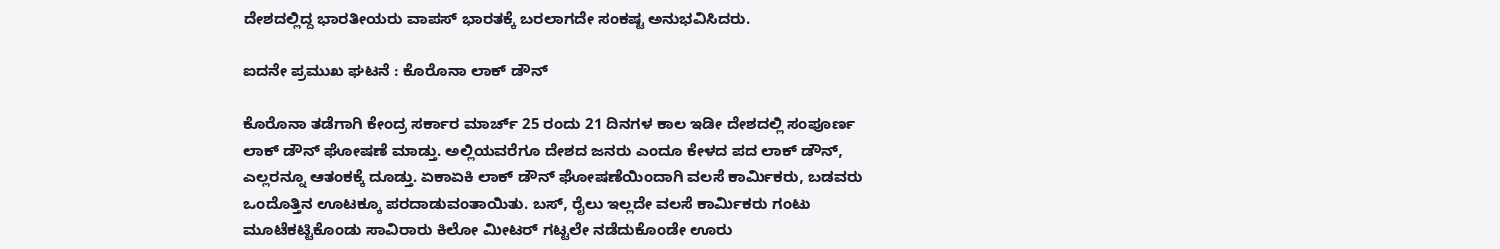ದೇಶದಲ್ಲಿದ್ದ ಭಾರತೀಯರು ವಾಪಸ್ ಭಾರತಕ್ಕೆ ಬರಲಾಗದೇ ಸಂಕಷ್ಟ ಅನುಭವಿಸಿದರು.

ಐದನೇ ಪ್ರಮುಖ ಘಟನೆ : ಕೊರೊನಾ ಲಾಕ್ ಡೌನ್

ಕೊರೊನಾ ತಡೆಗಾಗಿ ಕೇಂದ್ರ ಸರ್ಕಾರ ಮಾರ್ಚ್ 25 ರಂದು 21 ದಿನಗಳ ಕಾಲ ಇಡೀ ದೇಶದಲ್ಲಿ ಸಂಪೂರ್ಣ ಲಾಕ್ ಡೌನ್ ಘೋಷಣೆ ಮಾಡ್ತು. ಅಲ್ಲಿಯವರೆಗೂ ದೇಶದ ಜನರು ಎಂದೂ ಕೇಳದ ಪದ ಲಾಕ್ ಡೌನ್, ಎಲ್ಲರನ್ನೂ ಆತಂಕಕ್ಕೆ ದೂಡ್ತು. ಏಕಾಏಕಿ ಲಾಕ್ ಡೌನ್ ಘೋಷಣೆಯಿಂದಾಗಿ ವಲಸೆ ಕಾರ್ಮಿಕರು, ಬಡವರು ಒಂದೊತ್ತಿನ ಊಟಕ್ಕೂ ಪರದಾಡುವಂತಾಯಿತು. ಬಸ್, ರೈಲು ಇಲ್ಲದೇ ವಲಸೆ ಕಾರ್ಮಿಕರು ಗಂಟು ಮೂಟೆಕಟ್ಟಿಕೊಂಡು ಸಾವಿರಾರು ಕಿಲೋ ಮೀಟರ್ ಗಟ್ಟಲೇ ನಡೆದುಕೊಂಡೇ ಊರು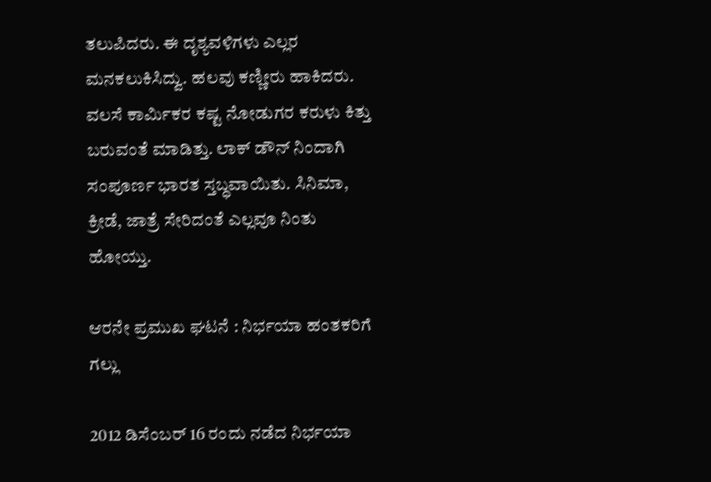ತಲುಪಿದರು. ಈ ದೃಶ್ಯವಳಿಗಳು ಎಲ್ಲರ ಮನಕಲುಕಿಸಿದ್ವು. ಹಲವು ಕಣ್ಣೀರು ಹಾಕಿದರು. ವಲಸೆ ಕಾರ್ಮಿಕರ ಕಷ್ಟ ನೋಡುಗರ ಕರುಳು ಕಿತ್ತು ಬರುವಂತೆ ಮಾಡಿತ್ತು. ಲಾಕ್ ಡೌನ್ ನಿಂದಾಗಿ ಸಂಪೂರ್ಣ ಭಾರತ ಸ್ತಬ್ಧವಾಯಿತು. ಸಿನಿಮಾ, ಕ್ರೀಡೆ, ಜಾತ್ರೆ ಸೇರಿದಂತೆ ಎಲ್ಲವೂ ನಿಂತು ಹೋಯ್ತು.

ಆರನೇ ಪ್ರಮುಖ ಘಟನೆ : ನಿರ್ಭಯಾ ಹಂತಕರಿಗೆ ಗಲ್ಲು

2012 ಡಿಸೆಂಬರ್ 16 ರಂದು ನಡೆದ ನಿರ್ಭಯಾ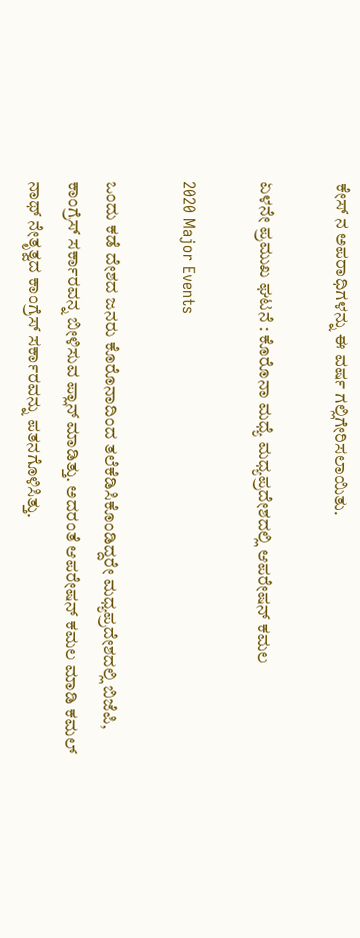ಕೇಸ್ ನ ಅಪರಾಧಿಗಳನ್ನು ಈ ವರ್ಷ ಗಲ್ಲಿಗೇರಿಸಲಾಯಿತು.

ಏಳನೇ ಪ್ರಮುಖ ಘಟನೆ : ಕೊರೊನಾ ಮಧ್ಯೆ ಮಧ್ಯಪ್ರದೇಶದಲ್ಲಿ ಆಪರೇಷನ್ ಕಮಲ

2020 Major Events

ಒಂದು ಕಡೆ ದೇಶದ ಜನರು ಕೊರೊನಾದಿಂದ ತಲೆಕೆಡಿಸಿಕೊಂಡಿದ್ದರೇ ಮಧ್ಯಪ್ರದೇಶದಲ್ಲಿ ಬಿಜೆಪಿ, ಕಾಂಗ್ರೆಸ್ ಸರ್ಕಾರವನ್ನ ಬೀಳಿಸುವ ಪ್ಲಾನ್ ಮಾಡಿತ್ತು. ಅದರಂತೆ ಆಪರೇಷನ್ ಕಮಲ ಮಾಡಿ ಕಮಲ್ ನಾಥ್ ನೇತೃತ್ವದ ಕಾಂಗ್ರೆಸ್ ಸರ್ಕಾರವನ್ನು ಪತನಗೊಳಿಸಿತ್ತು.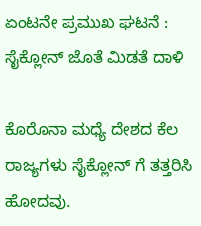ಏಂಟನೇ ಪ್ರಮುಖ ಘಟನೆ : ಸೈಕ್ಲೋನ್ ಜೊತೆ ಮಿಡತೆ ದಾಳಿ

ಕೊರೊನಾ ಮಧ್ಯೆ ದೇಶದ ಕೆಲ ರಾಜ್ಯಗಳು ಸೈಕ್ಲೋನ್ ಗೆ ತತ್ತರಿಸಿ ಹೋದವು.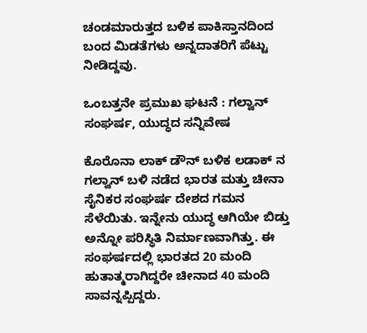ಚಂಡಮಾರುತ್ತದ ಬಳಿಕ ಪಾಕಿಸ್ತಾನದಿಂದ ಬಂದ ಮಿಡತೆಗಳು ಅನ್ನದಾತರಿಗೆ ಪೆಟ್ಟು ನೀಡಿದ್ದವು.

ಒಂಬತ್ತನೇ ಪ್ರಮುಖ ಘಟನೆ : ಗಲ್ವಾನ್ ಸಂಘರ್ಷ, ಯುದ್ಧದ ಸನ್ನಿವೇಷ

ಕೊರೊನಾ ಲಾಕ್ ಡೌನ್ ಬಳಿಕ ಲಡಾಕ್ ನ ಗಲ್ವಾನ್ ಬಳಿ ನಡೆದ ಭಾರತ ಮತ್ತು ಚೀನಾ ಸೈನಿಕರ ಸಂಘರ್ಷ ದೇಶದ ಗಮನ ಸೆಳೆಯಿತು. ಇನ್ನೇನು ಯುದ್ಧ ಆಗಿಯೇ ಬಿಡ್ತು ಅನ್ನೋ ಪರಿಸ್ಥಿತಿ ನಿರ್ಮಾಣವಾಗಿತ್ತು. ಈ ಸಂಘರ್ಷದಲ್ಲಿ ಭಾರತದ 20 ಮಂದಿ ಹುತಾತ್ಮರಾಗಿದ್ದರೇ ಚೀನಾದ 40 ಮಂದಿ ಸಾವನ್ನಪ್ಪಿದ್ದರು.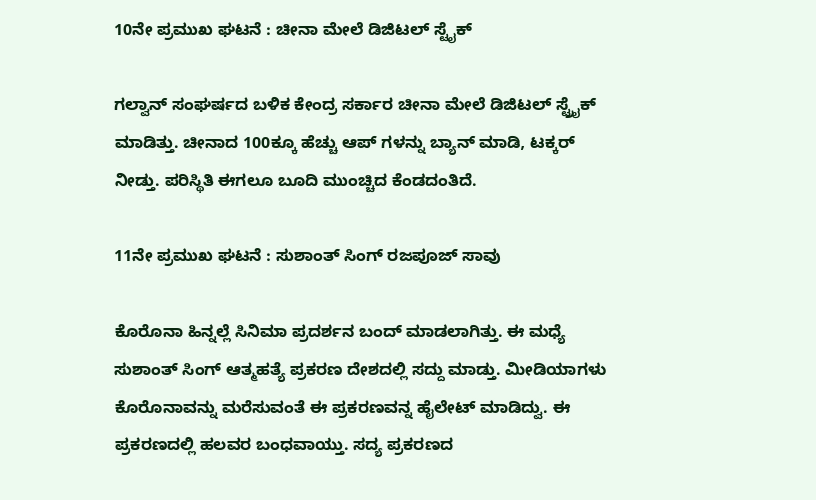10ನೇ ಪ್ರಮುಖ ಘಟನೆ : ಚೀನಾ ಮೇಲೆ ಡಿಜಿಟಲ್ ಸ್ಟೈಕ್

ಗಲ್ವಾನ್ ಸಂಘರ್ಷದ ಬಳಿಕ ಕೇಂದ್ರ ಸರ್ಕಾರ ಚೀನಾ ಮೇಲೆ ಡಿಜಿಟಲ್ ಸ್ಟ್ರೈಕ್ ಮಾಡಿತ್ತು. ಚೀನಾದ 100ಕ್ಕೂ ಹೆಚ್ಚು ಆಪ್ ಗಳನ್ನು ಬ್ಯಾನ್ ಮಾಡಿ, ಟಕ್ಕರ್ ನೀಡ್ತು. ಪರಿಸ್ಥಿತಿ ಈಗಲೂ ಬೂದಿ ಮುಂಚ್ಚಿದ ಕೆಂಡದಂತಿದೆ.

11ನೇ ಪ್ರಮುಖ ಘಟನೆ : ಸುಶಾಂತ್ ಸಿಂಗ್ ರಜಪೂಜ್ ಸಾವು

ಕೊರೊನಾ ಹಿನ್ನಲ್ಲೆ ಸಿನಿಮಾ ಪ್ರದರ್ಶನ ಬಂದ್ ಮಾಡಲಾಗಿತ್ತು. ಈ ಮಧ್ಯೆ ಸುಶಾಂತ್ ಸಿಂಗ್ ಆತ್ಮಹತ್ಯೆ ಪ್ರಕರಣ ದೇಶದಲ್ಲಿ ಸದ್ದು ಮಾಡ್ತು. ಮೀಡಿಯಾಗಳು ಕೊರೊನಾವನ್ನು ಮರೆಸುವಂತೆ ಈ ಪ್ರಕರಣವನ್ನ ಹೈಲೇಟ್ ಮಾಡಿದ್ವು. ಈ ಪ್ರಕರಣದಲ್ಲಿ ಹಲವರ ಬಂಧವಾಯ್ತು. ಸದ್ಯ ಪ್ರಕರಣದ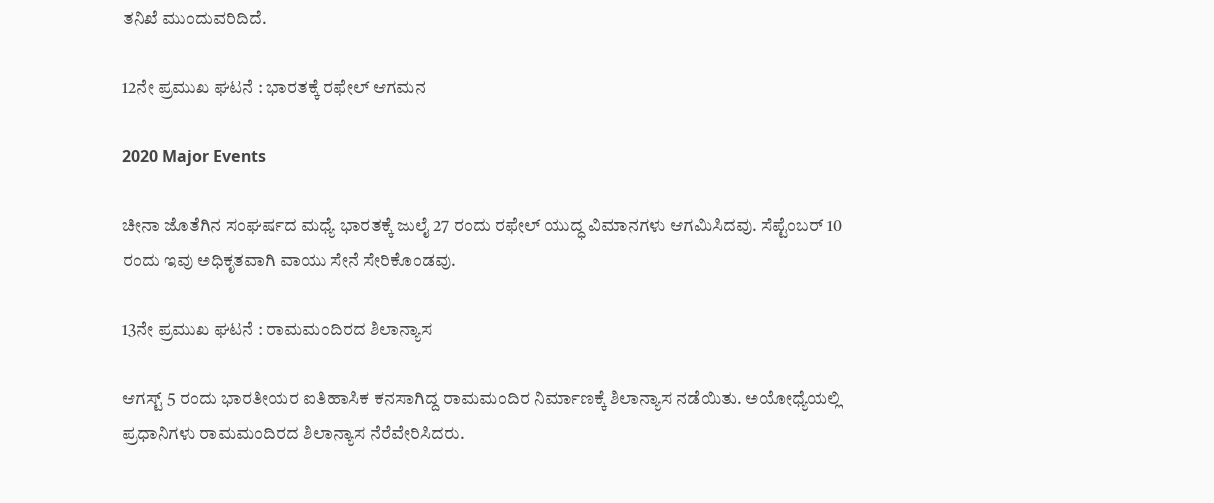ತನಿಖೆ ಮುಂದುವರಿದಿದೆ.

12ನೇ ಪ್ರಮುಖ ಘಟನೆ : ಭಾರತಕ್ಕೆ ರಫೇಲ್ ಆಗಮನ

2020 Major Events

ಚೀನಾ ಜೊತೆಗಿನ ಸಂಘರ್ಷದ ಮಧ್ಯೆ ಭಾರತಕ್ಕೆ ಜುಲೈ 27 ರಂದು ರಫೇಲ್ ಯುದ್ಧ ವಿಮಾನಗಳು ಆಗಮಿಸಿದವು. ಸೆಪ್ಟೆಂಬರ್ 10 ರಂದು ಇವು ಅಧಿಕೃತವಾಗಿ ವಾಯು ಸೇನೆ ಸೇರಿಕೊಂಡವು.

13ನೇ ಪ್ರಮುಖ ಘಟನೆ : ರಾಮಮಂದಿರದ ಶಿಲಾನ್ಯಾಸ

ಆಗಸ್ಟ್ 5 ರಂದು ಭಾರತೀಯರ ಐತಿಹಾಸಿಕ ಕನಸಾಗಿದ್ದ ರಾಮಮಂದಿರ ನಿರ್ಮಾಣಕ್ಕೆ ಶಿಲಾನ್ಯಾಸ ನಡೆಯಿತು. ಅಯೋಧ್ಯೆಯಲ್ಲಿ ಪ್ರಧಾನಿಗಳು ರಾಮಮಂದಿರದ ಶಿಲಾನ್ಯಾಸ ನೆರೆವೇರಿಸಿದರು.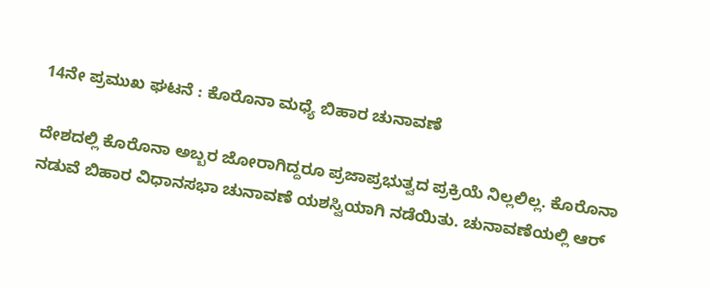14ನೇ ಪ್ರಮುಖ ಘಟನೆ : ಕೊರೊನಾ ಮಧ್ಯೆ ಬಿಹಾರ ಚುನಾವಣೆ

ದೇಶದಲ್ಲಿ ಕೊರೊನಾ ಅಬ್ಬರ ಜೋರಾಗಿದ್ದರೂ ಪ್ರಜಾಪ್ರಭುತ್ವದ ಪ್ರಕ್ರಿಯೆ ನಿಲ್ಲಲಿಲ್ಲ. ಕೊರೊನಾ ನಡುವೆ ಬಿಹಾರ ವಿಧಾನಸಭಾ ಚುನಾವಣೆ ಯಶಸ್ವಿಯಾಗಿ ನಡೆಯಿತು. ಚುನಾವಣೆಯಲ್ಲಿ ಆರ್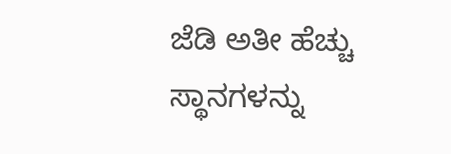ಜೆಡಿ ಅತೀ ಹೆಚ್ಚು ಸ್ಥಾನಗಳನ್ನು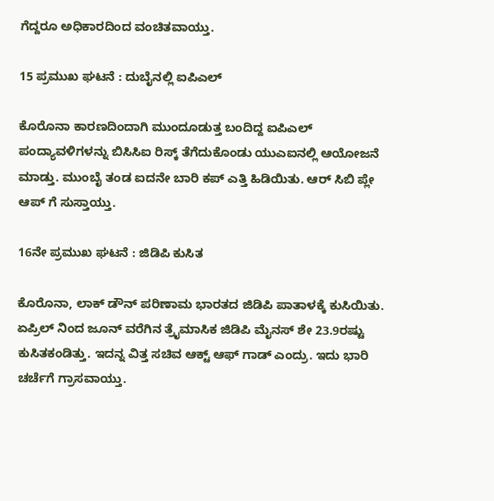ಗೆದ್ದರೂ ಅಧಿಕಾರದಿಂದ ವಂಚಿತವಾಯ್ತು.

15 ಪ್ರಮುಖ ಘಟನೆ : ದುಬೈನಲ್ಲಿ ಐಪಿಎಲ್

ಕೊರೊನಾ ಕಾರಣದಿಂದಾಗಿ ಮುಂದೂಡುತ್ತ ಬಂದಿದ್ದ ಐಪಿಎಲ್ ಪಂದ್ಯಾವಳಿಗಳನ್ನು ಬಿಸಿಸಿಐ ರಿಸ್ಕ್ ತೆಗೆದುಕೊಂಡು ಯುಎಐನಲ್ಲಿ ಆಯೋಜನೆ ಮಾಡ್ತು. ಮುಂಬೈ ತಂಡ ಐದನೇ ಬಾರಿ ಕಪ್ ಎತ್ತಿ ಹಿಡಿಯಿತು. ಆರ್ ಸಿಬಿ ಪ್ಲೇ ಆಪ್ ಗೆ ಸುಸ್ತಾಯ್ತು.

16ನೇ ಪ್ರಮುಖ ಘಟನೆ : ಜಿಡಿಪಿ ಕುಸಿತ

ಕೊರೊನಾ, ಲಾಕ್ ಡೌನ್ ಪರಿಣಾಮ ಭಾರತದ ಜಿಡಿಪಿ ಪಾತಾಳಕ್ಕೆ ಕುಸಿಯಿತು. ಏಪ್ರಿಲ್ ನಿಂದ ಜೂನ್ ವರೆಗಿನ ತ್ರೈಮಾಸಿಕ ಜಿಡಿಪಿ ಮೈನಸ್ ಶೇ 23.9ರಷ್ಟು ಕುಸಿತಕಂಡಿತ್ತು. ಇದನ್ನ ವಿತ್ತ ಸಚಿವ ಆಕ್ಟ್ ಆಫ್ ಗಾಡ್ ಎಂದ್ರು. ಇದು ಭಾರಿ ಚರ್ಚೆಗೆ ಗ್ರಾಸವಾಯ್ತು.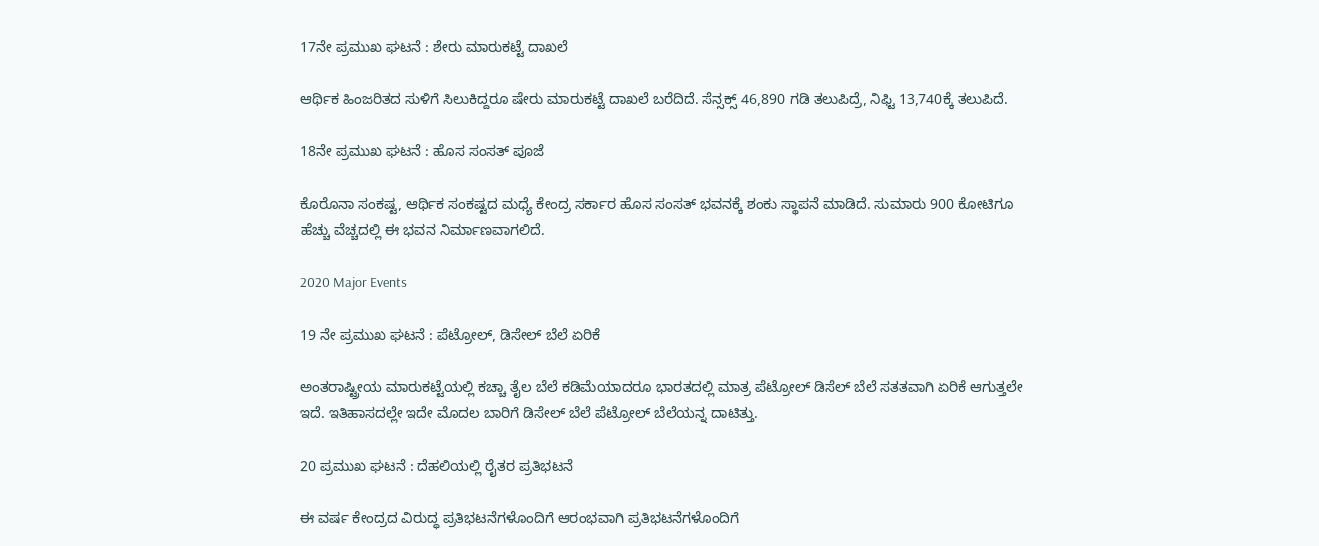17ನೇ ಪ್ರಮುಖ ಘಟನೆ : ಶೇರು ಮಾರುಕಟ್ಟೆ ದಾಖಲೆ

ಆರ್ಥಿಕ ಹಿಂಜರಿತದ ಸುಳಿಗೆ ಸಿಲುಕಿದ್ದರೂ ಷೇರು ಮಾರುಕಟ್ಟೆ ದಾಖಲೆ ಬರೆದಿದೆ. ಸೆನ್ಸಕ್ಸ್ 46,890 ಗಡಿ ತಲುಪಿದ್ರೆ, ನಿಫ್ಟಿ 13,740ಕ್ಕೆ ತಲುಪಿದೆ.

18ನೇ ಪ್ರಮುಖ ಘಟನೆ : ಹೊಸ ಸಂಸತ್ ಪೂಜೆ

ಕೊರೊನಾ ಸಂಕಷ್ಟ, ಆರ್ಥಿಕ ಸಂಕಷ್ಟದ ಮಧ್ಯೆ ಕೇಂದ್ರ ಸರ್ಕಾರ ಹೊಸ ಸಂಸತ್ ಭವನಕ್ಕೆ ಶಂಕು ಸ್ಥಾಪನೆ ಮಾಡಿದೆ. ಸುಮಾರು 900 ಕೋಟಿಗೂ ಹೆಚ್ಚು ವೆಚ್ಚದಲ್ಲಿ ಈ ಭವನ ನಿರ್ಮಾಣವಾಗಲಿದೆ.

2020 Major Events

19 ನೇ ಪ್ರಮುಖ ಘಟನೆ : ಪೆಟ್ರೋಲ್, ಡಿಸೇಲ್ ಬೆಲೆ ಏರಿಕೆ

ಅಂತರಾಷ್ಟ್ರೀಯ ಮಾರುಕಟ್ಟೆಯಲ್ಲಿ ಕಚ್ಚಾ ತೈಲ ಬೆಲೆ ಕಡಿಮೆಯಾದರೂ ಭಾರತದಲ್ಲಿ ಮಾತ್ರ ಪೆಟ್ರೋಲ್ ಡಿಸೆಲ್ ಬೆಲೆ ಸತತವಾಗಿ ಏರಿಕೆ ಆಗುತ್ತಲೇ ಇದೆ. ಇತಿಹಾಸದಲ್ಲೇ ಇದೇ ಮೊದಲ ಬಾರಿಗೆ ಡಿಸೇಲ್ ಬೆಲೆ ಪೆಟ್ರೋಲ್ ಬೆಲೆಯನ್ನ ದಾಟಿತ್ತು.

20 ಪ್ರಮುಖ ಘಟನೆ : ದೆಹಲಿಯಲ್ಲಿ ರೈತರ ಪ್ರತಿಭಟನೆ

ಈ ವರ್ಷ ಕೇಂದ್ರದ ವಿರುದ್ಧ ಪ್ರತಿಭಟನೆಗಳೊಂದಿಗೆ ಆರಂಭವಾಗಿ ಪ್ರತಿಭಟನೆಗಳೊಂದಿಗೆ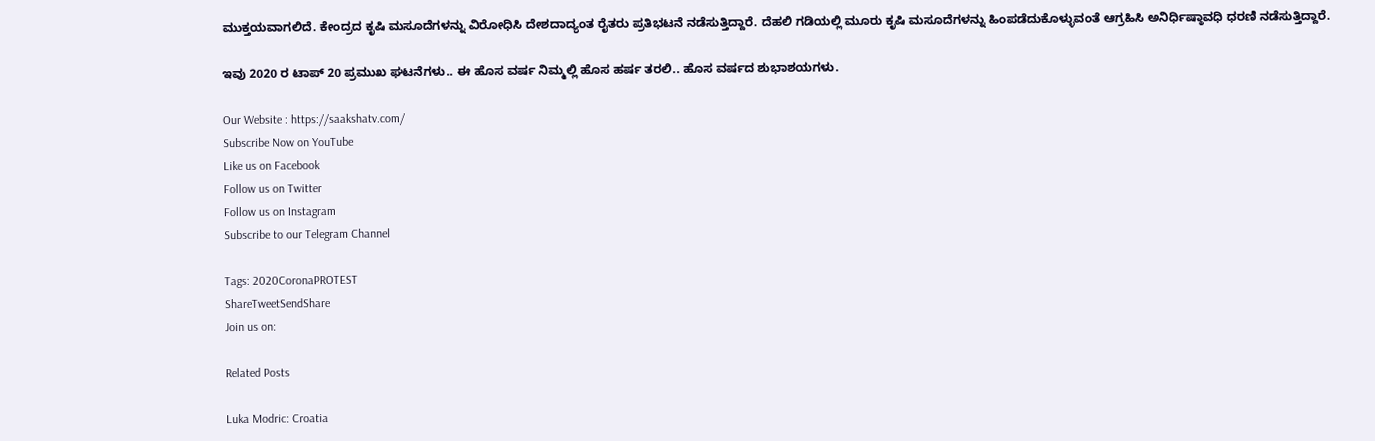ಮುಕ್ತಯವಾಗಲಿದೆ. ಕೇಂದ್ರದ ಕೃಷಿ ಮಸೂದೆಗಳನ್ನು ವಿರೋಧಿಸಿ ದೇಶದಾದ್ಯಂತ ರೈತರು ಪ್ರತಿಭಟನೆ ನಡೆಸುತ್ತಿದ್ದಾರೆ. ದೆಹಲಿ ಗಡಿಯಲ್ಲಿ ಮೂರು ಕೃಷಿ ಮಸೂದೆಗಳನ್ನು ಹಿಂಪಡೆದುಕೊಳ್ಳುವಂತೆ ಆಗ್ರಹಿಸಿ ಅನಿರ್ಧಿಷ್ಠಾವಧಿ ಧರಣಿ ನಡೆಸುತ್ತಿದ್ದಾರೆ.

ಇವು 2020 ರ ಟಾಪ್ 20 ಪ್ರಮುಖ ಘಟನೆಗಳು.. ಈ ಹೊಸ ವರ್ಷ ನಿಮ್ಮಲ್ಲಿ ಹೊಸ ಹರ್ಷ ತರಲಿ.. ಹೊಸ ವರ್ಷದ ಶುಭಾಶಯಗಳು.

Our Website : https://saakshatv.com/
Subscribe Now on YouTube
Like us on Facebook
Follow us on Twitter
Follow us on Instagram
Subscribe to our Telegram Channel

Tags: 2020CoronaPROTEST
ShareTweetSendShare
Join us on:

Related Posts

Luka Modric: Croatia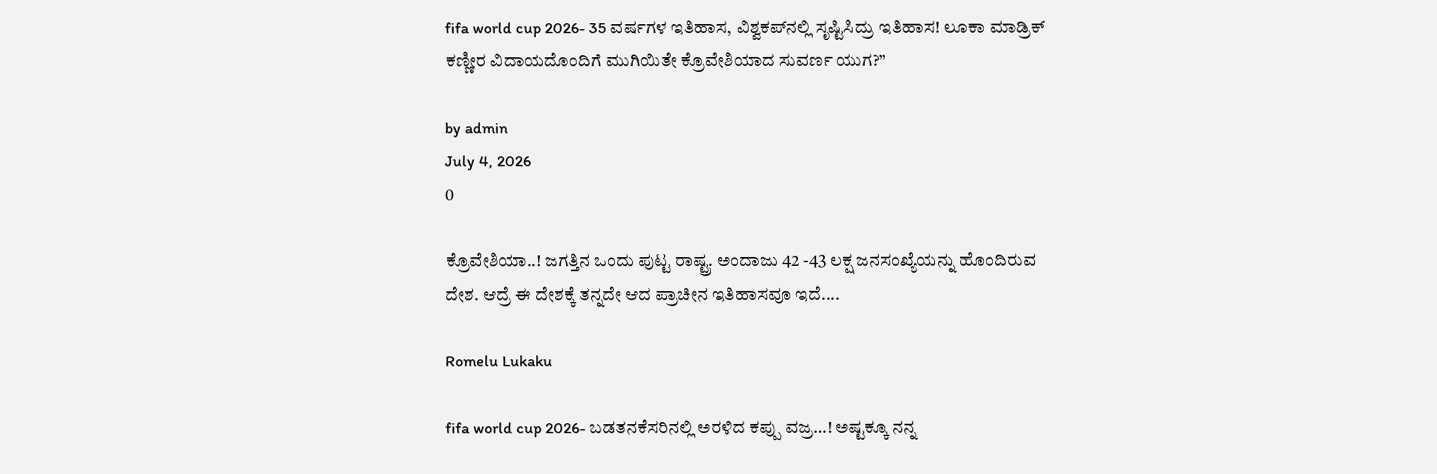fifa world cup 2026- 35 ವರ್ಷಗಳ ಇತಿಹಾಸ, ವಿಶ್ವಕಪ್‌ನಲ್ಲಿ ಸೃಷ್ಟಿಸಿದ್ರು ಇತಿಹಾಸ! ಲೂಕಾ ಮಾಡ್ರಿಕ್ ಕಣ್ಣೀರ ವಿದಾಯದೊಂದಿಗೆ ಮುಗಿಯಿತೇ ಕ್ರೊವೇಶಿಯಾದ ಸುವರ್ಣ ಯುಗ?”

by admin
July 4, 2026
0

ಕ್ರೊವೇಶಿಯಾ..! ಜಗತ್ತಿನ ಒಂದು ಪುಟ್ಟ ರಾಷ್ಟ್ರ. ಅಂದಾಜು 42 -43 ಲಕ್ಷ ಜನಸಂಖ್ಯೆಯನ್ನು ಹೊಂದಿರುವ ದೇಶ. ಆದ್ರೆ ಈ ದೇಶಕ್ಕೆ ತನ್ನದೇ ಆದ ಪ್ರಾಚೀನ ಇತಿಹಾಸವೂ ಇದೆ....

Romelu Lukaku

fifa world cup 2026- ಬಡತನಕೆಸರಿನಲ್ಲಿ ಅರಳಿದ ಕಪ್ಪು ವಜ್ರ…! ಅಷ್ಟಕ್ಕೂ ನನ್ನ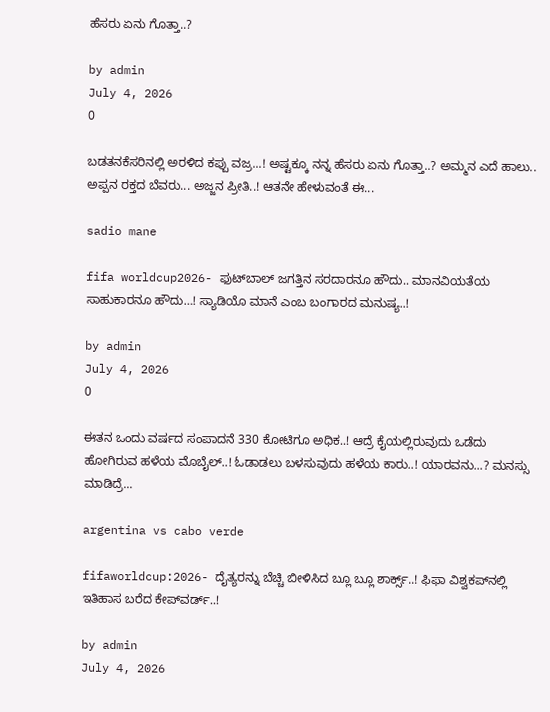ಹೆಸರು ಏನು ಗೊತ್ತಾ..?

by admin
July 4, 2026
0

ಬಡತನಕೆಸರಿನಲ್ಲಿ ಅರಳಿದ ಕಪ್ಪು ವಜ್ರ...! ಅಷ್ಟಕ್ಕೂ ನನ್ನ ಹೆಸರು ಏನು ಗೊತ್ತಾ..? ಅಮ್ಮನ ಎದೆ ಹಾಲು.. ಅಪ್ಪನ ರಕ್ತದ ಬೆವರು... ಅಜ್ಜನ ಪ್ರೀತಿ..! ಆತನೇ ಹೇಳುವಂತೆ ಈ...

sadio mane

fifa worldcup2026- ಫುಟ್‍ಬಾಲ್ ಜಗತ್ತಿನ ಸರದಾರನೂ ಹೌದು.. ಮಾನವಿಯತೆಯ ಸಾಹುಕಾರನೂ ಹೌದು…! ಸ್ಯಾಡಿಯೊ ಮಾನೆ ಎಂಬ ಬಂಗಾರದ ಮನುಷ್ಯ..!

by admin
July 4, 2026
0

ಈತನ ಒಂದು ವರ್ಷದ ಸಂಪಾದನೆ 330 ಕೋಟಿಗೂ ಅಧಿಕ..! ಆದ್ರೆ ಕೈಯಲ್ಲಿರುವುದು ಒಡೆದು ಹೋಗಿರುವ ಹಳೆಯ ಮೊಬೈಲ್..! ಓಡಾಡಲು ಬಳಸುವುದು ಹಳೆಯ ಕಾರು..! ಯಾರವನು...? ಮನಸ್ಸು ಮಾಡಿದ್ರೆ...

argentina vs cabo verde

fifaworldcup:2026- ದೈತ್ಯರನ್ನು ಬೆಚ್ಚಿ ಬೀಳಿಸಿದ ಬ್ಲೂ ಬ್ಲೂ ಶಾರ್ಕ್ಸ್..! ಫಿಫಾ ವಿಶ್ವಕಪ್‍ನಲ್ಲಿ ಇತಿಹಾಸ ಬರೆದ ಕೇಪ್‍ವರ್ಡ್..!

by admin
July 4, 2026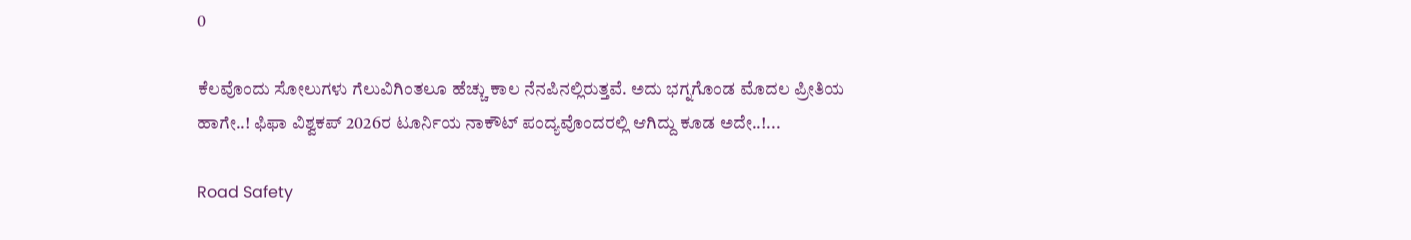0

ಕೆಲವೊಂದು ಸೋಲುಗಳು ಗೆಲುವಿಗಿಂತಲೂ ಹೆಚ್ಚು ಕಾಲ ನೆನಪಿನಲ್ಲಿರುತ್ತವೆ. ಅದು ಭಗ್ನಗೊಂಡ ಮೊದಲ ಪ್ರೀತಿಯ ಹಾಗೇ..! ಫಿಫಾ ವಿಶ್ವಕಪ್ 2026ರ ಟೂರ್ನಿಯ ನಾಕೌಟ್ ಪಂದ್ಯವೊಂದರಲ್ಲಿ ಆಗಿದ್ದು ಕೂಡ ಅದೇ..!...

Road Safety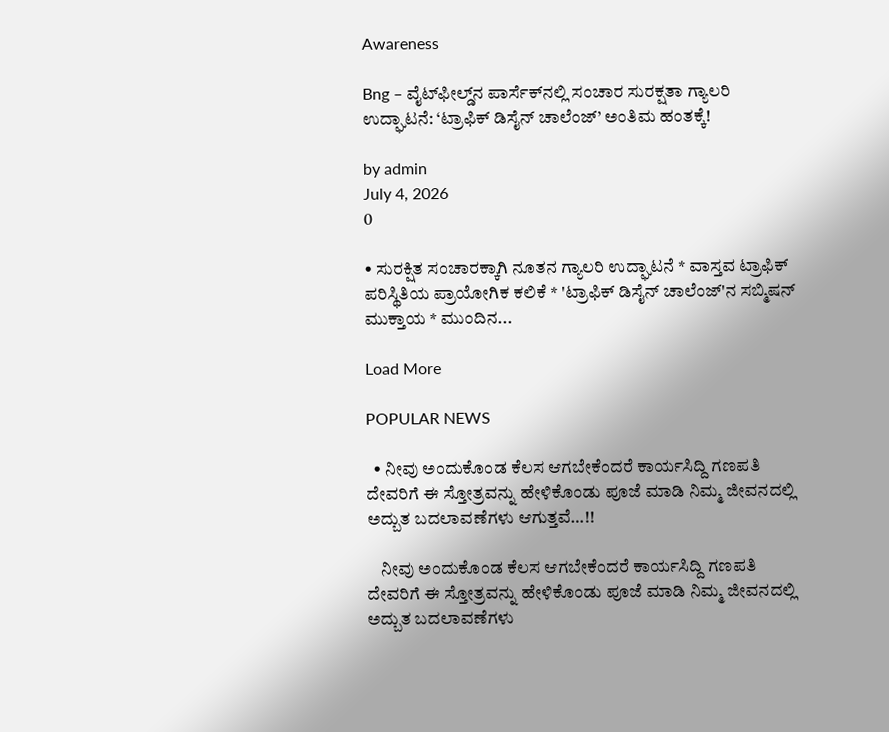Awareness

Bng – ವೈಟ್‌ಫೀಲ್ಡ್‌ನ ಪಾರ್ಸೆಕ್‌ನಲ್ಲಿ ಸಂಚಾರ ಸುರಕ್ಷತಾ ಗ್ಯಾಲರಿ ಉದ್ಘಾಟನೆ: ‘ಟ್ರಾಫಿಕ್ ಡಿಸೈನ್ ಚಾಲೆಂಜ್’ ಅಂತಿಮ ಹಂತಕ್ಕೆ!

by admin
July 4, 2026
0

• ಸುರಕ್ಷಿತ ಸಂಚಾರಕ್ಕಾಗಿ ನೂತನ ಗ್ಯಾಲರಿ ಉದ್ಘಾಟನೆ * ವಾಸ್ತವ ಟ್ರಾಫಿಕ್ ಪರಿಸ್ಥಿತಿಯ ಪ್ರಾಯೋಗಿಕ ಕಲಿಕೆ * 'ಟ್ರಾಫಿಕ್ ಡಿಸೈನ್ ಚಾಲೆಂಜ್'ನ ಸಬ್ಮಿಷನ್ ಮುಕ್ತಾಯ * ಮುಂದಿನ...

Load More

POPULAR NEWS

  • ನೀವು ಅಂದುಕೊಂಡ ಕೆಲಸ ಆಗಬೇಕೆಂದರೆ ಕಾರ್ಯಸಿದ್ದಿ ಗಣಪತಿ ದೇವರಿಗೆ ಈ ಸ್ತೋತ್ರವನ್ನು ಹೇಳಿಕೊಂಡು ಪೂಜೆ ಮಾಡಿ ನಿಮ್ಮ ಜೀವನದಲ್ಲಿ ಅದ್ಬುತ ಬದಲಾವಣೆಗಳು ಆಗುತ್ತವೆ…!!

    ನೀವು ಅಂದುಕೊಂಡ ಕೆಲಸ ಆಗಬೇಕೆಂದರೆ ಕಾರ್ಯಸಿದ್ದಿ ಗಣಪತಿ ದೇವರಿಗೆ ಈ ಸ್ತೋತ್ರವನ್ನು ಹೇಳಿಕೊಂಡು ಪೂಜೆ ಮಾಡಿ ನಿಮ್ಮ ಜೀವನದಲ್ಲಿ ಅದ್ಬುತ ಬದಲಾವಣೆಗಳು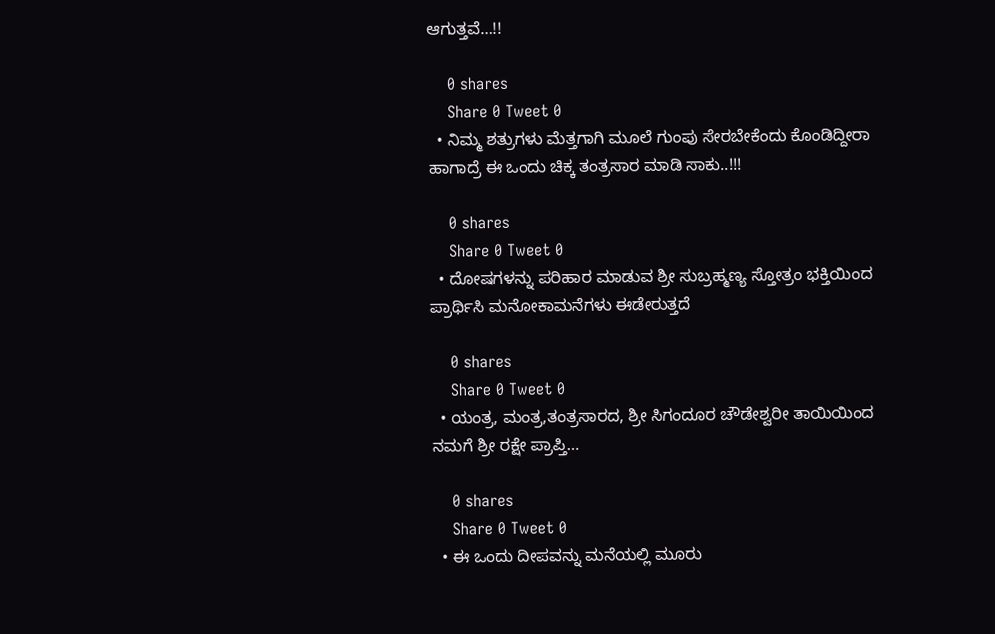ಆಗುತ್ತವೆ…!!

    0 shares
    Share 0 Tweet 0
  • ನಿಮ್ಮ ಶತ್ರುಗಳು ಮೆತ್ತಗಾಗಿ ಮೂಲೆ ಗುಂಪು ಸೇರಬೇಕೆಂದು ಕೊಂಡಿದ್ದೀರಾ ಹಾಗಾದ್ರೆ ಈ ಒಂದು ಚಿಕ್ಕ ತಂತ್ರಸಾರ ಮಾಡಿ ಸಾಕು..!!!

    0 shares
    Share 0 Tweet 0
  • ದೋಷಗಳನ್ನು ಪರಿಹಾರ ಮಾಡುವ ಶ್ರೀ ಸುಬ್ರಹ್ಮಣ್ಯ ಸ್ತೋತ್ರಂ ಭಕ್ತಿಯಿಂದ ಪ್ರಾರ್ಥಿಸಿ ಮನೋಕಾಮನೆಗಳು ಈಡೇರುತ್ತದೆ

    0 shares
    Share 0 Tweet 0
  • ಯಂತ್ರ, ಮಂತ್ರ,ತಂತ್ರಸಾರದ, ಶ್ರೀ ಸಿಗಂದೂರ ಚೌಡೇಶ್ವರೀ ತಾಯಿಯಿಂದ ನಮಗೆ ಶ್ರೀ ರಕ್ಷೇ ಪ್ರಾಪ್ತಿ…

    0 shares
    Share 0 Tweet 0
  • ಈ ಒಂದು ದೀಪವನ್ನು ಮನೆಯಲ್ಲಿ ಮೂರು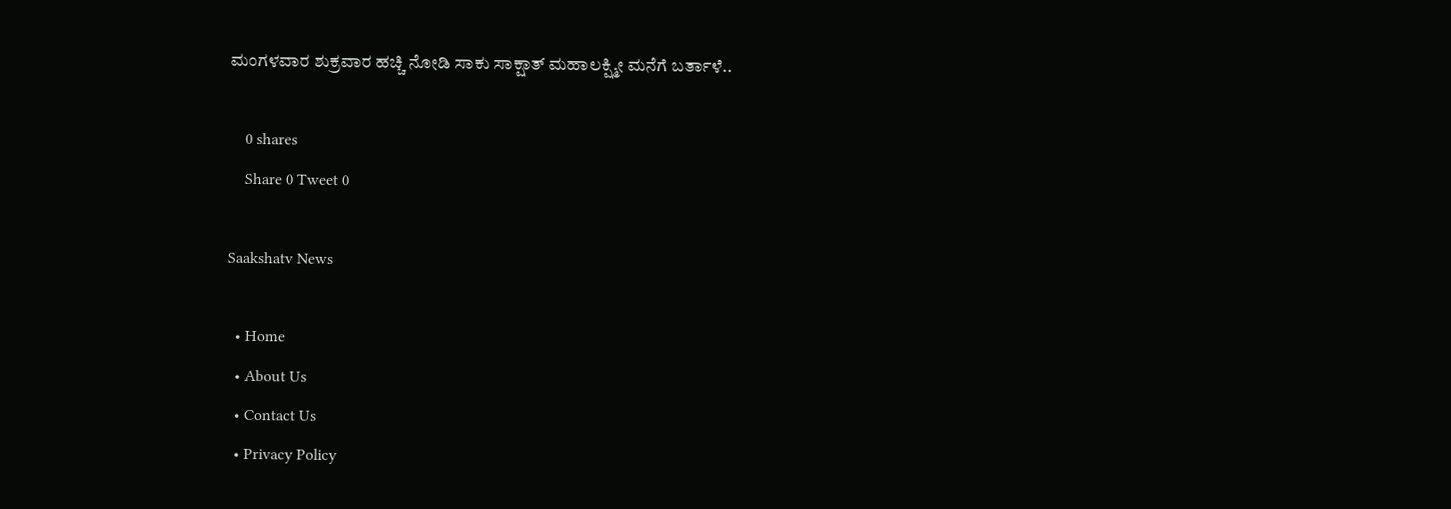ಮಂಗಳವಾರ ಶುಕ್ರವಾರ ಹಚ್ಚಿ ನೋಡಿ ಸಾಕು ಸಾಕ್ಷಾತ್ ಮಹಾಲಕ್ಷ್ಮೀ ಮನೆಗೆ ಬರ್ತಾಳೆ..

    0 shares
    Share 0 Tweet 0

Saakshatv News

  • Home
  • About Us
  • Contact Us
  • Privacy Policy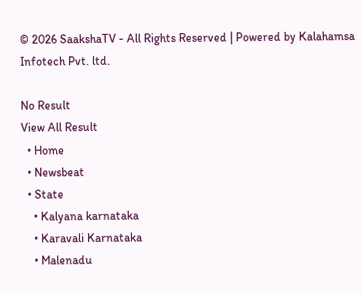© 2026 SaakshaTV - All Rights Reserved | Powered by Kalahamsa Infotech Pvt. ltd.

No Result
View All Result
  • Home
  • Newsbeat
  • State
    • Kalyana karnataka
    • Karavali Karnataka
    • Malenadu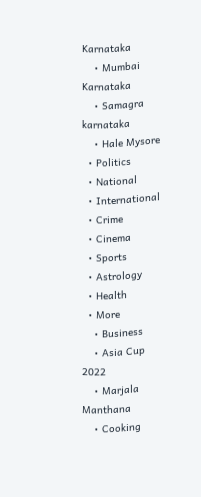Karnataka
    • Mumbai Karnataka
    • Samagra karnataka
    • Hale Mysore
  • Politics
  • National
  • International
  • Crime
  • Cinema
  • Sports
  • Astrology
  • Health
  • More
    • Business
    • Asia Cup 2022
    • Marjala Manthana
    • Cooking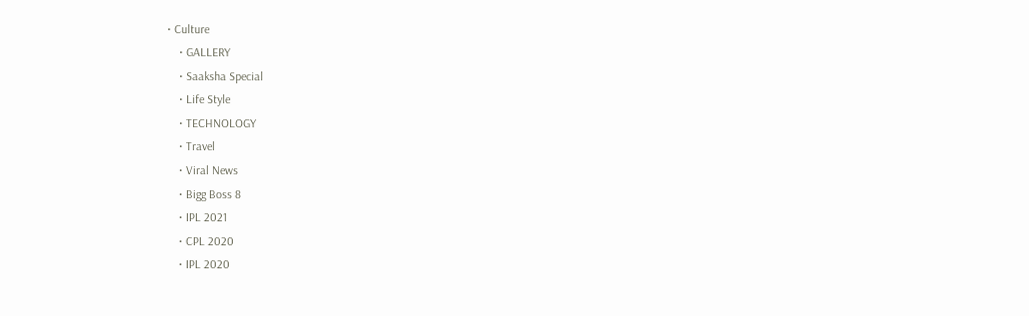• Culture
    • GALLERY
    • Saaksha Special
    • Life Style
    • TECHNOLOGY
    • Travel
    • Viral News
    • Bigg Boss 8
    • IPL 2021
    • CPL 2020
    • IPL 2020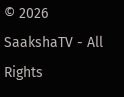© 2026 SaakshaTV - All Rights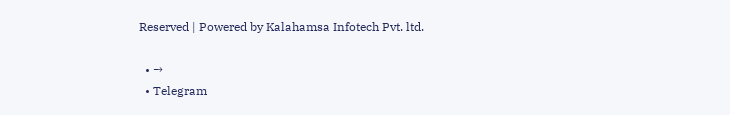Reserved | Powered by Kalahamsa Infotech Pvt. ltd.

  • →
  • Telegram